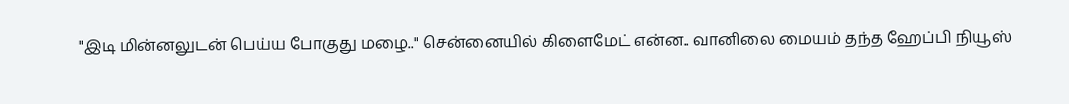"இடி மின்னலுடன் பெய்ய போகுது மழை.." சென்னையில் கிளைமேட் என்ன.. வானிலை மையம் தந்த ஹேப்பி நியூஸ்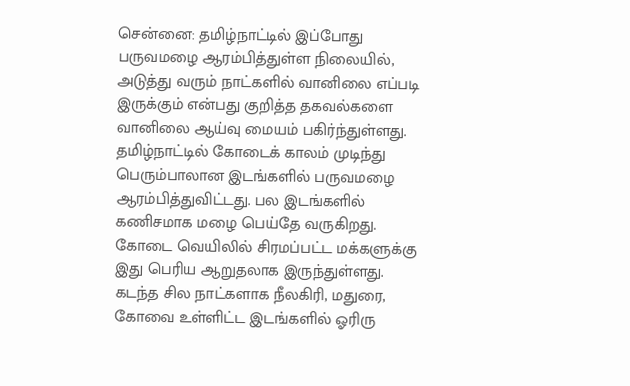சென்னை: தமிழ்நாட்டில் இப்போது பருவமழை ஆரம்பித்துள்ள நிலையில், அடுத்து வரும் நாட்களில் வானிலை எப்படி இருக்கும் என்பது குறித்த தகவல்களை வானிலை ஆய்வு மையம் பகிர்ந்துள்ளது.
தமிழ்நாட்டில் கோடைக் காலம் முடிந்து பெரும்பாலான இடங்களில் பருவமழை ஆரம்பித்துவிட்டது. பல இடங்களில் கணிசமாக மழை பெய்தே வருகிறது. கோடை வெயிலில் சிரமப்பட்ட மக்களுக்கு இது பெரிய ஆறுதலாக இருந்துள்ளது.
கடந்த சில நாட்களாக நீலகிரி, மதுரை, கோவை உள்ளிட்ட இடங்களில் ஓரிரு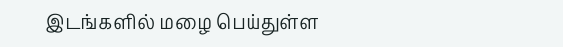இடங்களில் மழை பெய்துள்ள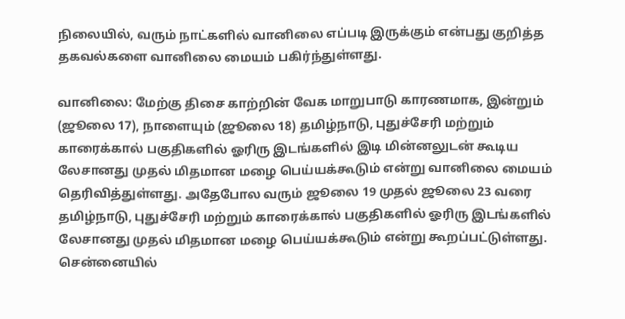நிலையில், வரும் நாட்களில் வானிலை எப்படி இருக்கும் என்பது குறித்த தகவல்களை வானிலை மையம் பகிர்ந்துள்ளது.

வானிலை: மேற்கு திசை காற்றின் வேக மாறுபாடு காரணமாக, இன்றும் (ஜூலை 17), நாளையும் (ஜூலை 18) தமிழ்நாடு, புதுச்சேரி மற்றும் காரைக்கால் பகுதிகளில் ஓரிரு இடங்களில் இடி மின்னலுடன் கூடிய லேசானது முதல் மிதமான மழை பெய்யக்கூடும் என்று வானிலை மையம் தெரிவித்துள்ளது. அதேபோல வரும் ஜூலை 19 முதல் ஜூலை 23 வரை தமிழ்நாடு, புதுச்சேரி மற்றும் காரைக்கால் பகுதிகளில் ஓரிரு இடங்களில் லேசானது முதல் மிதமான மழை பெய்யக்கூடும் என்று கூறப்பட்டுள்ளது.
சென்னையில்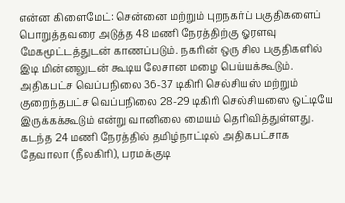என்ன கிளைமேட்: சென்னை மற்றும் புறநகர்ப் பகுதிகளைப் பொறுத்தவரை அடுத்த 48 மணி நேரத்திற்கு ஓரளவு மேகமூட்டத்துடன் காணப்படும். நகரின் ஒரு சில பகுதிகளில் இடி மின்னலுடன் கூடிய லேசான மழை பெய்யக்கூடும். அதிகபட்ச வெப்பநிலை 36-37 டிகிரி செல்சியஸ் மற்றும் குறைந்தபட்ச வெப்பநிலை 28-29 டிகிரி செல்சியஸை ஒட்டியே இருக்கக்கூடும் என்று வானிலை மையம் தெரிவித்துள்ளது.
கடந்த 24 மணி நேரத்தில் தமிழ்நாட்டில் அதிகபட்சாக தேவாலா (நீலகிரி), பரமக்குடி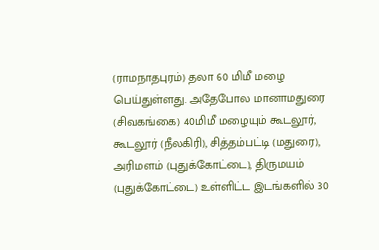(ராமநாதபுரம்) தலா 60 மிமீ மழை பெய்துள்ளது. அதேபோல மானாமதுரை (சிவகங்கை) 40மிமீ மழையும் கூடலூர், கூடலூர் (நீலகிரி), சித்தம்பட்டி (மதுரை), அரிமளம் (புதுக்கோட்டை), திருமயம் (புதுக்கோட்டை) உள்ளிட்ட இடங்களில் 30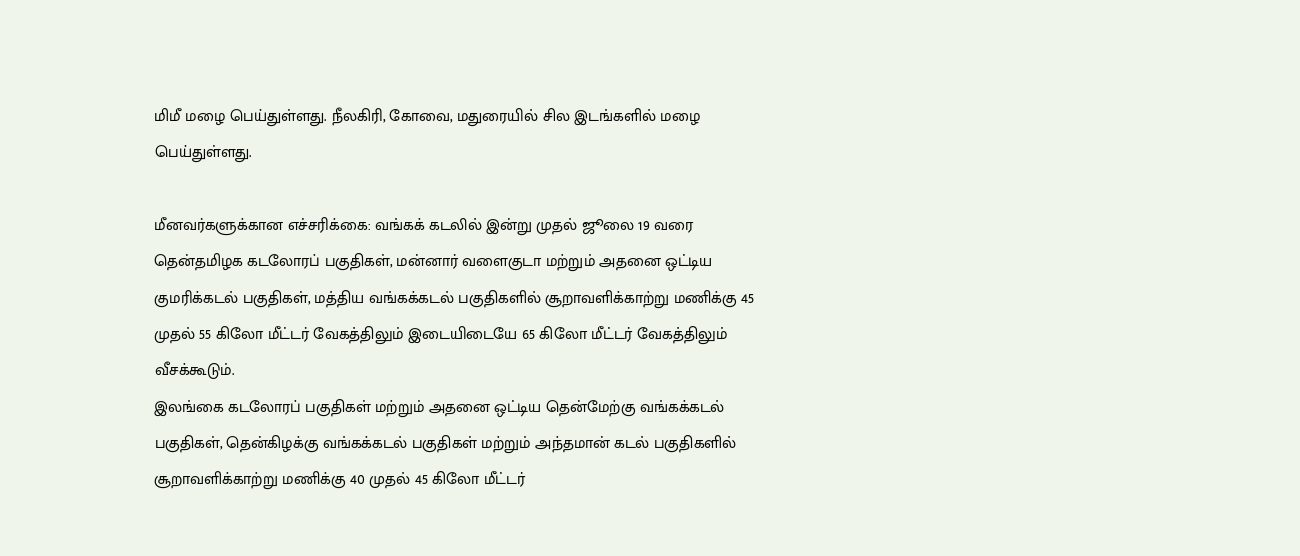மிமீ மழை பெய்துள்ளது. நீலகிரி, கோவை, மதுரையில் சில இடங்களில் மழை பெய்துள்ளது.

மீனவர்களுக்கான எச்சரிக்கை: வங்கக் கடலில் இன்று முதல் ஜூலை 19 வரை தென்தமிழக கடலோரப் பகுதிகள், மன்னார் வளைகுடா மற்றும் அதனை ஒட்டிய குமரிக்கடல் பகுதிகள், மத்திய வங்கக்கடல் பகுதிகளில் சூறாவளிக்காற்று மணிக்கு 45 முதல் 55 கிலோ மீட்டர் வேகத்திலும் இடையிடையே 65 கிலோ மீட்டர் வேகத்திலும் வீசக்கூடும்.
இலங்கை கடலோரப் பகுதிகள் மற்றும் அதனை ஒட்டிய தென்மேற்கு வங்கக்கடல் பகுதிகள், தென்கிழக்கு வங்கக்கடல் பகுதிகள் மற்றும் அந்தமான் கடல் பகுதிகளில் சூறாவளிக்காற்று மணிக்கு 40 முதல் 45 கிலோ மீட்டர்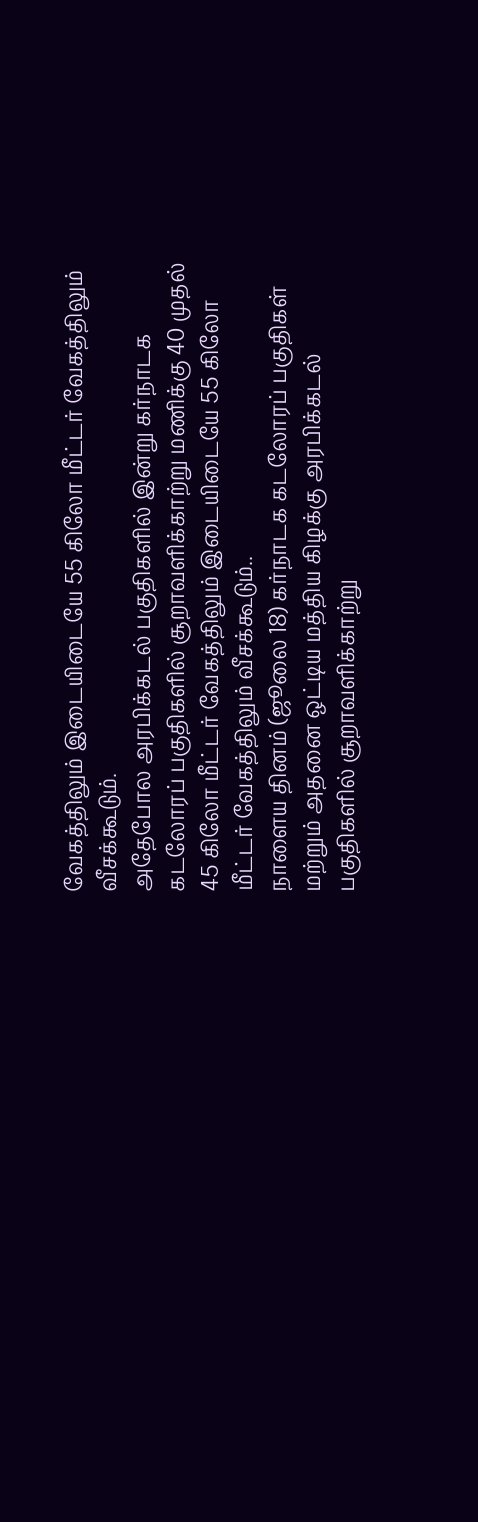வேகத்திலும் இடையிடையே 55 கிலோ மீட்டர் வேகத்திலும் வீசக்கூடும்.
அதேபோல அரபிக்கடல் பகுதிகளில் இன்று கர்நாடக கடலோரப் பகுதிகளில் சூறாவளிக்காற்று மணிக்கு 40 முதல் 45 கிலோ மீட்டர் வேகத்திலும் இடையிடையே 55 கிலோ மீட்டர் வேகத்திலும் வீசக்கூடும்..
நாளைய தினம் (ஜூலை 18) கர்நாடக கடலோரப் பகுதிகள் மற்றும் அதனை ஒட்டிய மத்திய கிழக்கு அரபிக்கடல் பகுதிகளில் சூறாவளிக்காற்று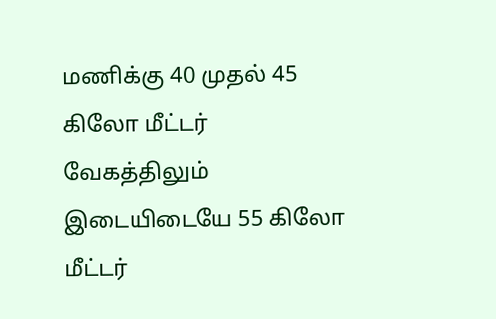மணிக்கு 40 முதல் 45 கிலோ மீட்டர் வேகத்திலும் இடையிடையே 55 கிலோ மீட்டர்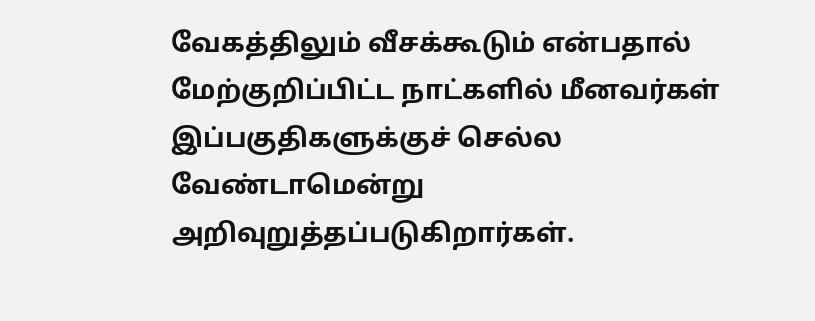வேகத்திலும் வீசக்கூடும் என்பதால் மேற்குறிப்பிட்ட நாட்களில் மீனவர்கள் இப்பகுதிகளுக்குச் செல்ல வேண்டாமென்று அறிவுறுத்தப்படுகிறார்கள்.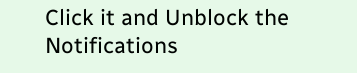Click it and Unblock the Notifications